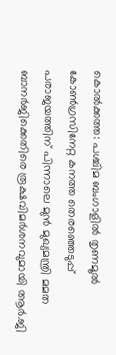കൊൽക്കത്ത: പശ്ചിമ ബംഗാളിൽ തൃണമൂൽ കോൺഗ്രസിനേറ്റ കനത്ത തെരഞ്ഞെടുപ്പ് പരാജയത്തിന് പിന്നാലെ മുൻ മുഖ്യമന്ത്രി മമത ബാനർജിക്കെതിരെ രൂക്ഷവിമർശനവുമായി ആർ.ജി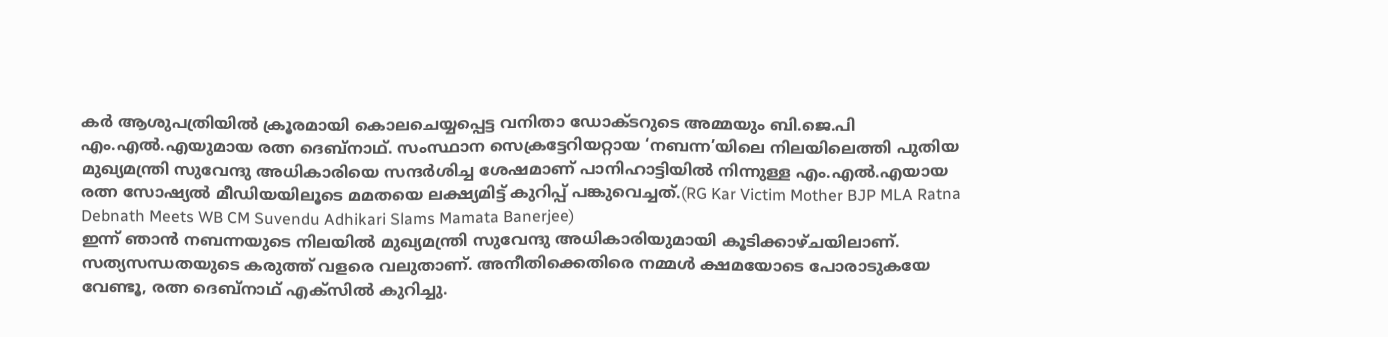കർ ആശുപത്രിയിൽ ക്രൂരമായി കൊലചെയ്യപ്പെട്ട വനിതാ ഡോക്ടറുടെ അമ്മയും ബി.ജെ.പി എം.എൽ.എയുമായ രത്ന ദെബ്നാഥ്. സംസ്ഥാന സെക്രട്ടേറിയറ്റായ ‘നബന്ന’യിലെ നിലയിലെത്തി പുതിയ മുഖ്യമന്ത്രി സുവേന്ദു അധികാരിയെ സന്ദർശിച്ച ശേഷമാണ് പാനിഹാട്ടിയിൽ നിന്നുള്ള എം.എൽ.എയായ രത്ന സോഷ്യൽ മീഡിയയിലൂടെ മമതയെ ലക്ഷ്യമിട്ട് കുറിപ്പ് പങ്കുവെച്ചത്.(RG Kar Victim Mother BJP MLA Ratna Debnath Meets WB CM Suvendu Adhikari Slams Mamata Banerjee)
ഇന്ന് ഞാൻ നബന്നയുടെ നിലയിൽ മുഖ്യമന്ത്രി സുവേന്ദു അധികാരിയുമായി കൂടിക്കാഴ്ചയിലാണ്. സത്യസന്ധതയുടെ കരുത്ത് വളരെ വലുതാണ്. അനീതിക്കെതിരെ നമ്മൾ ക്ഷമയോടെ പോരാടുകയേ വേണ്ടൂ, രത്ന ദെബ്നാഥ് എക്സിൽ കുറിച്ചു.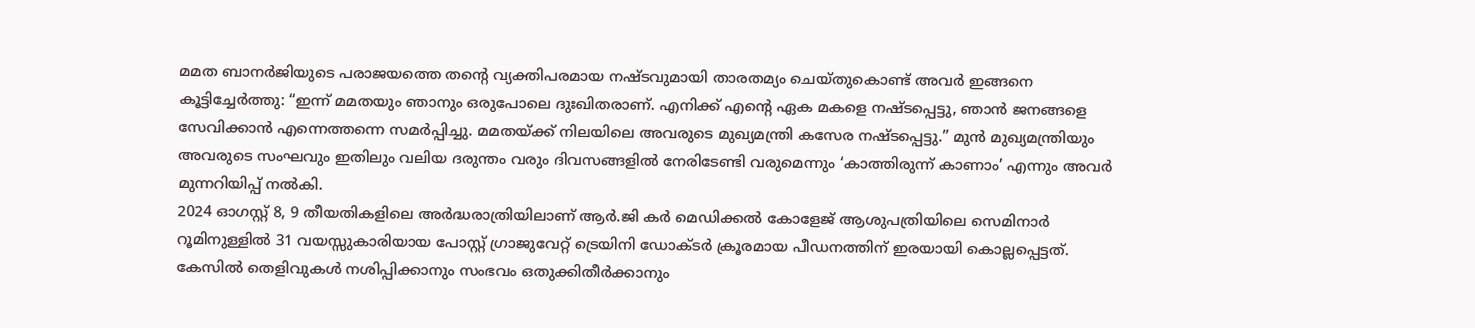മമത ബാനർജിയുടെ പരാജയത്തെ തന്റെ വ്യക്തിപരമായ നഷ്ടവുമായി താരതമ്യം ചെയ്തുകൊണ്ട് അവർ ഇങ്ങനെ കൂട്ടിച്ചേർത്തു: “ഇന്ന് മമതയും ഞാനും ഒരുപോലെ ദുഃഖിതരാണ്. എനിക്ക് എന്റെ ഏക മകളെ നഷ്ടപ്പെട്ടു, ഞാൻ ജനങ്ങളെ സേവിക്കാൻ എന്നെത്തന്നെ സമർപ്പിച്ചു. മമതയ്ക്ക് നിലയിലെ അവരുടെ മുഖ്യമന്ത്രി കസേര നഷ്ടപ്പെട്ടു.” മുൻ മുഖ്യമന്ത്രിയും അവരുടെ സംഘവും ഇതിലും വലിയ ദരുന്തം വരും ദിവസങ്ങളിൽ നേരിടേണ്ടി വരുമെന്നും ‘കാത്തിരുന്ന് കാണാം’ എന്നും അവർ മുന്നറിയിപ്പ് നൽകി.
2024 ഓഗസ്റ്റ് 8, 9 തീയതികളിലെ അർദ്ധരാത്രിയിലാണ് ആർ.ജി കർ മെഡിക്കൽ കോളേജ് ആശുപത്രിയിലെ സെമിനാർ റൂമിനുള്ളിൽ 31 വയസ്സുകാരിയായ പോസ്റ്റ് ഗ്രാജുവേറ്റ് ട്രെയിനി ഡോക്ടർ ക്രൂരമായ പീഡനത്തിന് ഇരയായി കൊല്ലപ്പെട്ടത്. കേസിൽ തെളിവുകൾ നശിപ്പിക്കാനും സംഭവം ഒതുക്കിതീർക്കാനും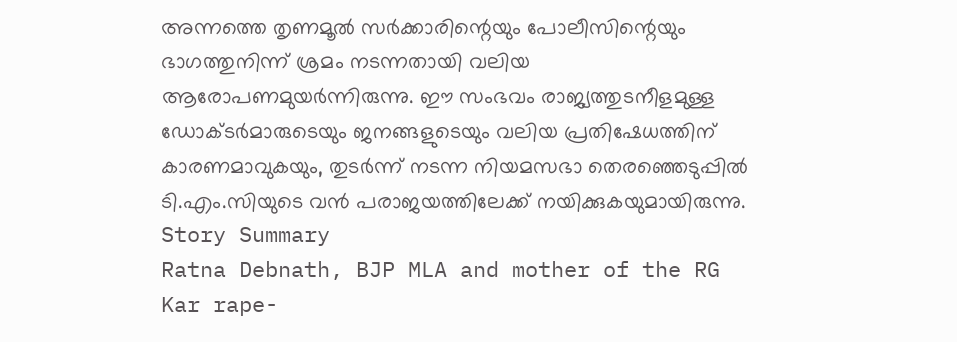അന്നത്തെ തൃണമൂൽ സർക്കാരിന്റെയും പോലീസിന്റെയും ഭാഗത്തുനിന്ന് ശ്രമം നടന്നതായി വലിയ ആരോപണമുയർന്നിരുന്നു. ഈ സംഭവം രാജ്യത്തുടനീളമുള്ള ഡോക്ടർമാരുടെയും ജനങ്ങളുടെയും വലിയ പ്രതിഷേധത്തിന് കാരണമാവുകയും, തുടർന്ന് നടന്ന നിയമസഭാ തെരഞ്ഞെടുപ്പിൽ ടി.എം.സിയുടെ വൻ പരാജയത്തിലേക്ക് നയിക്കുകയുമായിരുന്നു.
Story Summary
Ratna Debnath, BJP MLA and mother of the RG Kar rape-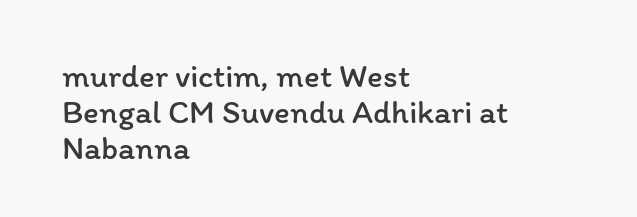murder victim, met West Bengal CM Suvendu Adhikari at Nabanna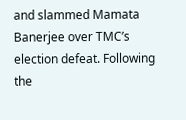and slammed Mamata Banerjee over TMC’s election defeat. Following the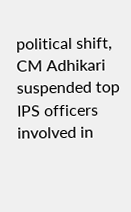political shift, CM Adhikari suspended top IPS officers involved in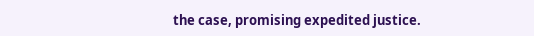the case, promising expedited justice.